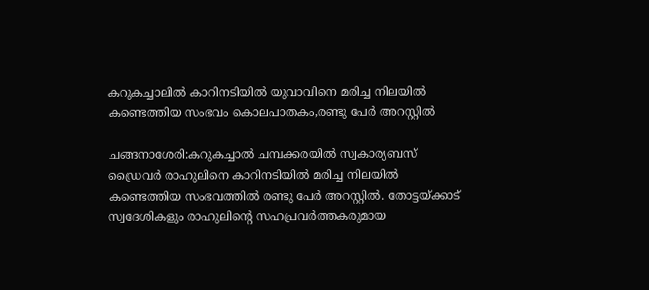കറുകച്ചാലിൽ കാറിനടിയിൽ യുവാവിനെ മരിച്ച നിലയിൽ കണ്ടെത്തിയ സംഭവം കൊലപാതകം,രണ്ടു പേർ അറസ്റ്റിൽ

ചങ്ങനാശേരി:കറുകച്ചാൽ ചമ്പക്കരയിൽ സ്വകാര്യബസ് ഡ്രൈവർ രാഹുലിനെ കാറിനടിയിൽ മരിച്ച നിലയിൽ കണ്ടെത്തിയ സംഭവത്തിൽ രണ്ടു പേർ അറസ്റ്റിൽ. തോട്ടയ്ക്കാട് സ്വദേശികളും രാഹുലിന്റെ സഹപ്രവർത്തകരുമായ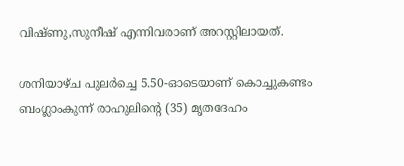വിഷ്ണു,സുനീഷ് എന്നിവരാണ് അറസ്റ്റിലായത്.

ശനിയാഴ്ച പുലർച്ചെ 5.50-ഓടെയാണ് കൊച്ചുകണ്ടം ബംഗ്ലാംകുന്ന് രാഹുലിന്റെ (35) മൃതദേഹം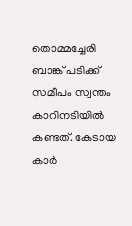തൊമ്മച്ചേരി ബാങ്ക് പടിക്ക് സമീപം സ്വന്തം കാറിനടിയിൽ കണ്ടത്. കേടായ കാർ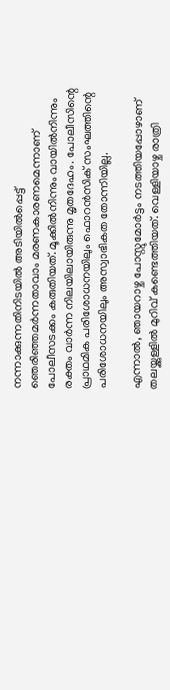നന്നാക്കുന്നതിനിടയിൽ അടിയിൽപ്പെട്ട് ഞെരിഞ്ഞമർന്നതാവാം മരണകാരണമെന്നാണ് പോലീസടക്കം കരുതിയത്. മൂക്കിൽനിന്നും വായിൽനിന്നും രക്തം വാർന്ന നിലയിലായിരുന്നു മൃതദേഹം. പോലീസിന്റെ പ്രാഥമിക പരിശോധനയിലും ഫൊറൻസിക് സംഘത്തിന്റെ പരിശോധനയിലും അസ്വാഭികത തോന്നിയില്ല.

എന്നാൽ, ഞായറാഴ്ച പോസ്റ്റുമോർട്ടം നടത്തിയപ്പോഴാണ് തലയ്ക്കുള്ളിൽ മുറിവ് കണ്ടെത്തിയത്. വെള്ളിയാഴ്ച രാത്രി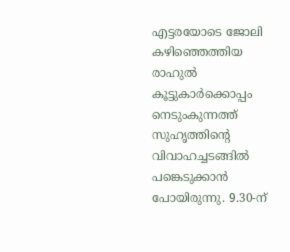എട്ടരയോടെ ജോലി കഴിഞ്ഞെത്തിയ രാഹുൽ കൂട്ടുകാർക്കൊപ്പം നെടുംകുന്നത്ത് സുഹൃത്തിന്റെ വിവാഹച്ചടങ്ങിൽ പങ്കെടുക്കാൻ പോയിരുന്നു. 9.30-ന്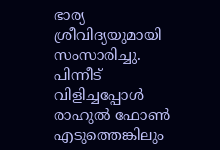ഭാര്യ ശ്രീവിദ്യയുമായി സംസാരിച്ചു. പിന്നീട് വിളിച്ചപ്പോൾ രാഹുൽ ഫോൺ എടുത്തെങ്കിലും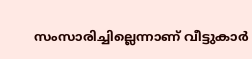സംസാരിച്ചില്ലെന്നാണ് വീട്ടുകാർ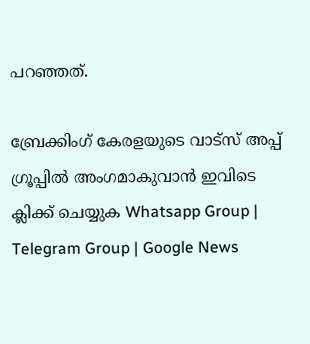പറഞ്ഞത്.

ബ്രേക്കിംഗ് കേരളയുടെ വാട്സ് അപ്പ് ഗ്രൂപ്പിൽ അംഗമാകുവാൻ ഇവിടെ ക്ലിക്ക് ചെയ്യുക Whatsapp Group | Telegram Group | Google News